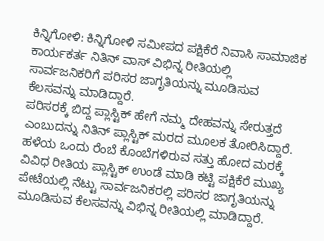ಕಿನ್ನಿಗೋಳಿ: ಕಿನ್ನಿಗೋಳಿ ಸಮೀಪದ ಪಕ್ಷಿಕೆರೆ ನಿವಾಸಿ ಸಾಮಾಜಿಕ ಕಾರ್ಯಕರ್ತ ನಿತಿನ್ ವಾಸ್ ವಿಭಿನ್ನ ರೀತಿಯಲ್ಲಿ ಸಾರ್ವಜನಿಕರಿಗೆ ಪರಿಸರ ಜಾಗೃತಿಯನ್ನು ಮೂಡಿಸುವ ಕೆಲಸವನ್ನು ಮಾಡಿದ್ದಾರೆ.
ಪರಿಸರಕ್ಕೆ ಬಿದ್ದ ಪ್ಲಾಸ್ಟಿಕ್ ಹೇಗೆ ನಮ್ಮ ದೇಹವನ್ನು ಸೇರುತ್ತದೆ ಎಂಬುದನ್ನು ನಿತಿನ್ ಪ್ಲಾಸ್ಟಿಕ್ ಮರದ ಮೂಲಕ ತೋರಿಸಿದ್ದಾರೆ. ಹಳೆಯ ಒಂದು ರೆಂಬೆ ಕೊಂಬೆಗಳಿರುವ ಸತ್ತು ಹೋದ ಮರಕ್ಕೆ ವಿವಿಧ ರೀತಿಯ ಪ್ಲಾಸ್ಟಿಕ್ ಉಂಡೆ ಮಾಡಿ ಕಟ್ಟಿ ಪಕ್ಷಿಕೆರೆ ಮುಖ್ಯ ಪೇಟೆಯಲ್ಲಿ ನೆಟ್ಟು ಸಾರ್ವಜನಿಕರಲ್ಲಿ ಪರಿಸರ ಜಾಗೃತಿಯನ್ನು ಮೂಡಿಸುವ ಕೆಲಸವನ್ನು ವಿಭಿನ್ನ ರೀತಿಯಲ್ಲಿ ಮಾಡಿದ್ದಾರೆ.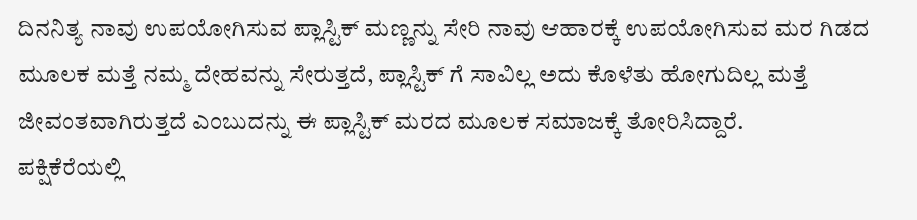ದಿನನಿತ್ಯ ನಾವು ಉಪಯೋಗಿಸುವ ಪ್ಲಾಸ್ಟಿಕ್ ಮಣ್ಣನ್ನು ಸೇರಿ ನಾವು ಆಹಾರಕ್ಕೆ ಉಪಯೋಗಿಸುವ ಮರ ಗಿಡದ ಮೂಲಕ ಮತ್ತೆ ನಮ್ಮ ದೇಹವನ್ನು ಸೇರುತ್ತದೆ, ಪ್ಲಾಸ್ಟಿಕ್ ಗೆ ಸಾವಿಲ್ಲ ಅದು ಕೊಳೆತು ಹೋಗುದಿಲ್ಲ ಮತ್ತೆ ಜೀವಂತವಾಗಿರುತ್ತದೆ ಎಂಬುದನ್ನು ಈ ಪ್ಲಾಸ್ಟಿಕ್ ಮರದ ಮೂಲಕ ಸಮಾಜಕ್ಕೆ ತೋರಿಸಿದ್ದಾರೆ.
ಪಕ್ಷಿಕೆರೆಯಲ್ಲಿ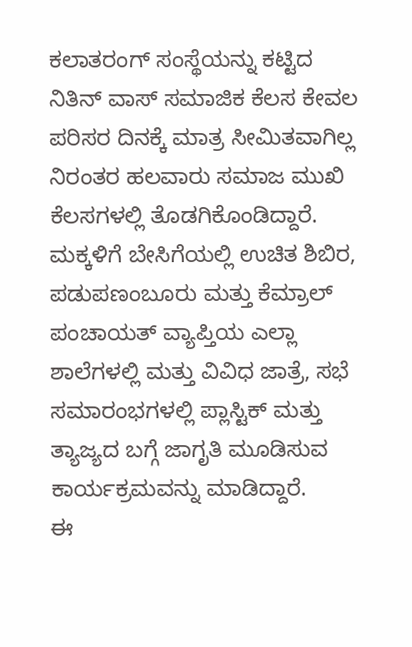ಕಲಾತರಂಗ್ ಸಂಸ್ಥೆಯನ್ನು ಕಟ್ಟಿದ ನಿತಿನ್ ವಾಸ್ ಸಮಾಜಿಕ ಕೆಲಸ ಕೇವಲ ಪರಿಸರ ದಿನಕ್ಕೆ ಮಾತ್ರ ಸೀಮಿತವಾಗಿಲ್ಲ ನಿರಂತರ ಹಲವಾರು ಸಮಾಜ ಮುಖಿ ಕೆಲಸಗಳಲ್ಲಿ ತೊಡಗಿಕೊಂಡಿದ್ದಾರೆ. ಮಕ್ಕಳಿಗೆ ಬೇಸಿಗೆಯಲ್ಲಿ ಉಚಿತ ಶಿಬಿರ, ಪಡುಪಣಂಬೂರು ಮತ್ತು ಕೆಮ್ರಾಲ್ ಪಂಚಾಯತ್ ವ್ಯಾಪ್ತಿಯ ಎಲ್ಲಾ ಶಾಲೆಗಳಲ್ಲಿ ಮತ್ತು ವಿವಿಧ ಜಾತ್ರೆ, ಸಭೆ ಸಮಾರಂಭಗಳಲ್ಲಿ ಪ್ಲಾಸ್ಟಿಕ್ ಮತ್ತು ತ್ಯಾಜ್ಯದ ಬಗ್ಗೆ ಜಾಗೃತಿ ಮೂಡಿಸುವ ಕಾರ್ಯಕ್ರಮವನ್ನು ಮಾಡಿದ್ದಾರೆ.
ಈ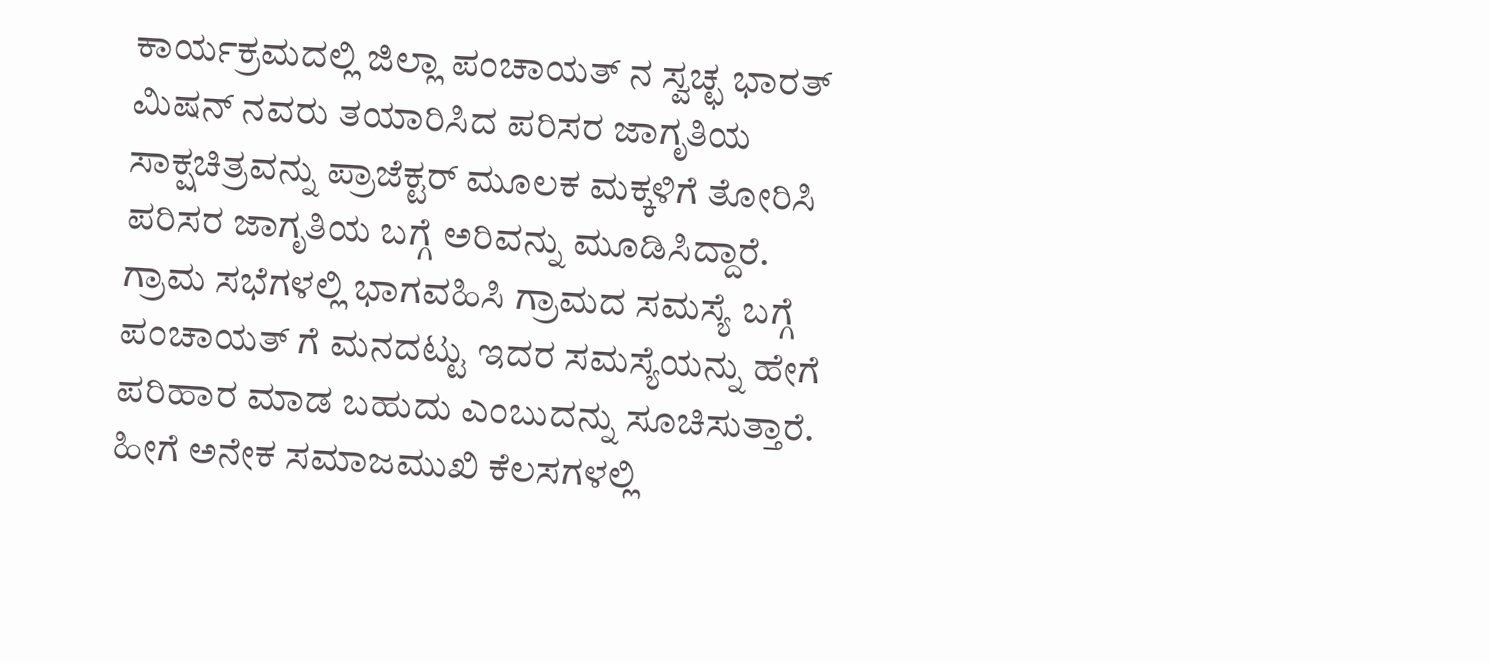ಕಾರ್ಯಕ್ರಮದಲ್ಲಿ ಜಿಲ್ಲಾ ಪಂಚಾಯತ್ ನ ಸ್ವಚ್ಛ ಭಾರತ್ ಮಿಷನ್ ನವರು ತಯಾರಿಸಿದ ಪರಿಸರ ಜಾಗೃತಿಯ ಸಾಕ್ಷಚಿತ್ರವನ್ನು ಪ್ರಾಜೆಕ್ಟರ್ ಮೂಲಕ ಮಕ್ಕಳಿಗೆ ತೋರಿಸಿ ಪರಿಸರ ಜಾಗೃತಿಯ ಬಗ್ಗೆ ಅರಿವನ್ನು ಮೂಡಿಸಿದ್ದಾರೆ.
ಗ್ರಾಮ ಸಭೆಗಳಲ್ಲಿ ಭಾಗವಹಿಸಿ ಗ್ರಾಮದ ಸಮಸ್ಯೆ ಬಗ್ಗೆ ಪಂಚಾಯತ್ ಗೆ ಮನದಟ್ಟು ಇದರ ಸಮಸ್ಯೆಯನ್ನು ಹೇಗೆ ಪರಿಹಾರ ಮಾಡ ಬಹುದು ಎಂಬುದನ್ನು ಸೂಚಿಸುತ್ತಾರೆ. ಹೀಗೆ ಅನೇಕ ಸಮಾಜಮುಖಿ ಕೆಲಸಗಳಲ್ಲಿ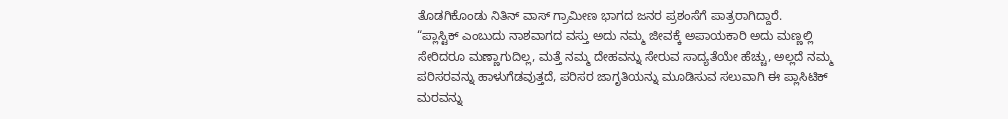ತೊಡಗಿಕೊಂಡು ನಿತಿನ್ ವಾಸ್ ಗ್ರಾಮೀಣ ಭಾಗದ ಜನರ ಪ್ರಶಂಸೆಗೆ ಪಾತ್ರರಾಗಿದ್ದಾರೆ.
“ಪ್ಲಾಸ್ಟಿಕ್ ಎಂಬುದು ನಾಶವಾಗದ ವಸ್ತು ಅದು ನಮ್ಮ ಜೀವಕ್ಕೆ ಅಪಾಯಕಾರಿ ಅದು ಮಣ್ಣಲ್ಲಿ ಸೇರಿದರೂ ಮಣ್ಣಾಗುದಿಲ್ಲ, ಮತ್ತೆ ನಮ್ಮ ದೇಹವನ್ನು ಸೇರುವ ಸಾದ್ಯತೆಯೇ ಹೆಚ್ಚು, ಅಲ್ಲದೆ ನಮ್ಮ ಪರಿಸರವನ್ನು ಹಾಳುಗೆಡವುತ್ತದೆ, ಪರಿಸರ ಜಾಗೃತಿಯನ್ನು ಮೂಡಿಸುವ ಸಲುವಾಗಿ ಈ ಪ್ಲಾಸಿಟಿಕ್ ಮರವನ್ನು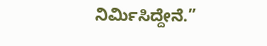ನಿರ್ಮಿಸಿದ್ದೇನೆ.”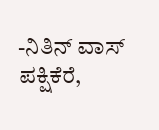-ನಿತಿನ್ ವಾಸ್ ಪಕ್ಷಿಕೆರೆ,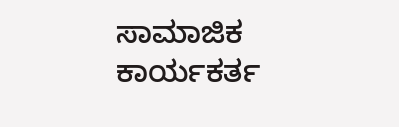ಸಾಮಾಜಿಕ ಕಾರ್ಯಕರ್ತ